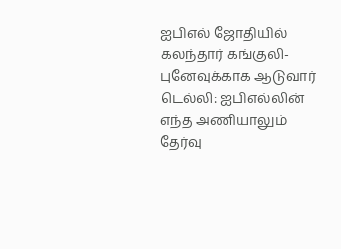ஐபிஎல் ஜோதியில் கலந்தார் கங்குலி-புனேவுக்காக ஆடுவார்
டெல்லி: ஐபிஎல்லின் எந்த அணியாலும் தேர்வு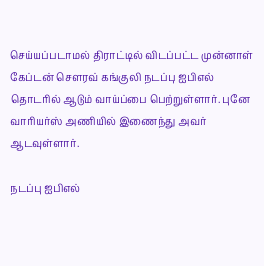செய்யப்படாமல் திராட்டில் விடப்பட்ட முன்னாள் கேப்டன் செளரவ் கங்குலி நடப்பு ஐபிஎல் தொடரில் ஆடும் வாய்ப்பை பெற்றுள்ளார். புனே வாரியர்ஸ் அணியில் இணைந்து அவர் ஆடவுள்ளார்.

நடப்பு ஐபிஎல்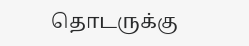தொடருக்கு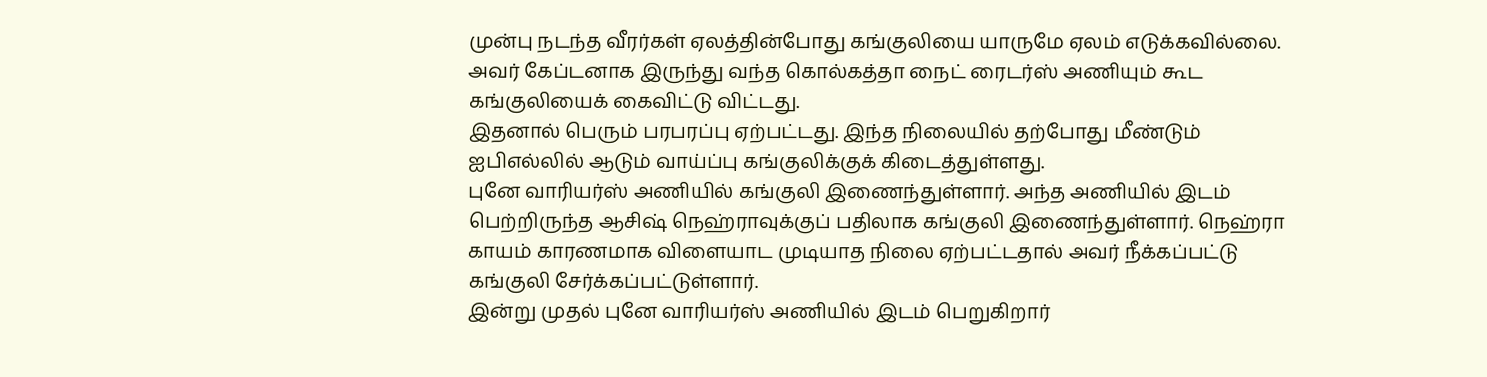முன்பு நடந்த வீரர்கள் ஏலத்தின்போது கங்குலியை யாருமே ஏலம் எடுக்கவில்லை. அவர் கேப்டனாக இருந்து வந்த கொல்கத்தா நைட் ரைடர்ஸ் அணியும் கூட கங்குலியைக் கைவிட்டு விட்டது.
இதனால் பெரும் பரபரப்பு ஏற்பட்டது. இந்த நிலையில் தற்போது மீண்டும் ஐபிஎல்லில் ஆடும் வாய்ப்பு கங்குலிக்குக் கிடைத்துள்ளது.
புனே வாரியர்ஸ் அணியில் கங்குலி இணைந்துள்ளார். அந்த அணியில் இடம் பெற்றிருந்த ஆசிஷ் நெஹ்ராவுக்குப் பதிலாக கங்குலி இணைந்துள்ளார். நெஹ்ரா காயம் காரணமாக விளையாட முடியாத நிலை ஏற்பட்டதால் அவர் நீக்கப்பட்டு கங்குலி சேர்க்கப்பட்டுள்ளார்.
இன்று முதல் புனே வாரியர்ஸ் அணியில் இடம் பெறுகிறார்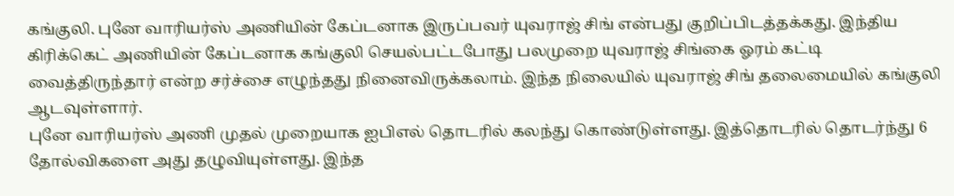கங்குலி. புனே வாரியர்ஸ் அணியின் கேப்டனாக இருப்பவர் யுவராஜ் சிங் என்பது குறிப்பிடத்தக்கது. இந்திய கிரிக்கெட் அணியின் கேப்டனாக கங்குலி செயல்பட்டபோது பலமுறை யுவராஜ் சிங்கை ஓரம் கட்டி வைத்திருந்தார் என்ற சர்ச்சை எழுந்தது நினைவிருக்கலாம். இந்த நிலையில் யுவராஜ் சிங் தலைமையில் கங்குலி ஆடவுள்ளார்.
புனே வாரியர்ஸ் அணி முதல் முறையாக ஐபிஎல் தொடரில் கலந்து கொண்டுள்ளது. இத்தொடரில் தொடர்ந்து 6 தோல்விகளை அது தழுவியுள்ளது. இந்த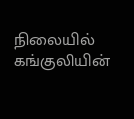நிலையில் கங்குலியின்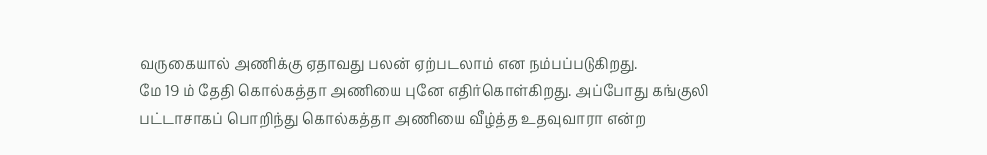வருகையால் அணிக்கு ஏதாவது பலன் ஏற்படலாம் என நம்பப்படுகிறது.
மே 19 ம் தேதி கொல்கத்தா அணியை புனே எதிர்கொள்கிறது. அப்போது கங்குலி பட்டாசாகப் பொறிந்து கொல்கத்தா அணியை வீழ்த்த உதவுவாரா என்ற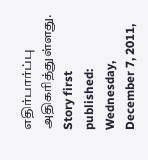எதிர்பார்ப்பு அதிகரித்துள்ளது.
Story first published: Wednesday, December 7, 2011,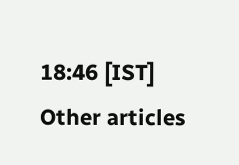18:46 [IST]
Other articles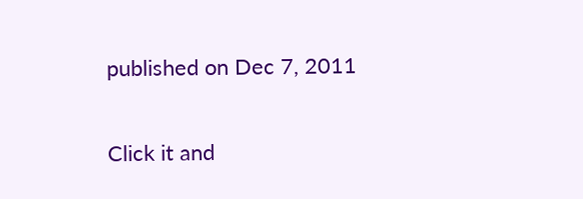published on Dec 7, 2011


Click it and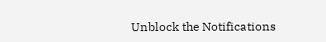Unblock the Notifications